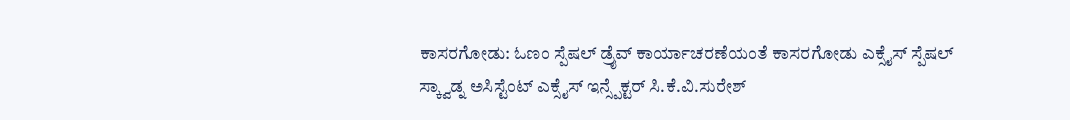ಕಾಸರಗೋಡು: ಓಣಂ ಸ್ಪೆಷಲ್ ಡ್ರೈವ್ ಕಾರ್ಯಾಚರಣೆಯಂತೆ ಕಾಸರಗೋಡು ಎಕ್ಸೈಸ್ ಸ್ಪೆಷಲ್ ಸ್ಕ್ವಾಡ್ನ ಅಸಿಸ್ಟೆಂಟ್ ಎಕ್ಸೈಸ್ ಇನ್ಸ್ಪೆಕ್ಟರ್ ಸಿ.ಕೆ.ವಿ.ಸುರೇಶ್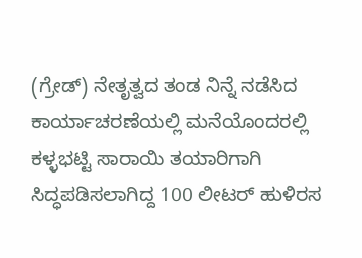(ಗ್ರೇಡ್) ನೇತೃತ್ವದ ತಂಡ ನಿನ್ನೆ ನಡೆಸಿದ ಕಾರ್ಯಾಚರಣೆಯಲ್ಲಿ ಮನೆಯೊಂದರಲ್ಲಿ ಕಳ್ಳಭಟ್ಟಿ ಸಾರಾಯಿ ತಯಾರಿಗಾಗಿ ಸಿದ್ಧಪಡಿಸಲಾಗಿದ್ದ 100 ಲೀಟರ್ ಹುಳಿರಸ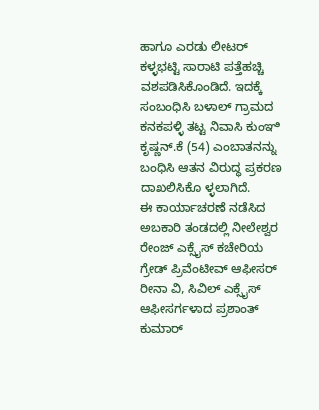ಹಾಗೂ ಎರಡು ಲೀಟರ್ ಕಳ್ಳಭಟ್ಟಿ ಸಾರಾಟಿ ಪತ್ತೆಹಚ್ಚಿ ವಶಪಡಿಸಿಕೊಂಡಿದೆ. ಇದಕ್ಕೆ ಸಂಬಂಧಿಸಿ ಬಳಾಲ್ ಗ್ರಾಮದ ಕನಕಪಳ್ಳಿ ತಟ್ಟ ನಿವಾಸಿ ಕುಂಞಿ ಕೃಷ್ಣನ್.ಕೆ (54) ಎಂಬಾತನನ್ನು ಬಂಧಿಸಿ ಆತನ ವಿರುದ್ಧ ಪ್ರಕರಣ ದಾಖಲಿಸಿಕೊ ಳ್ಳಲಾಗಿದೆ.
ಈ ಕಾರ್ಯಾಚರಣೆ ನಡೆಸಿದ ಅಬಕಾರಿ ತಂಡದಲ್ಲಿ ನೀಲೇಶ್ವರ ರೇಂಜ್ ಎಕ್ಸೈಸ್ ಕಚೇರಿಯ ಗ್ರೇಡ್ ಪ್ರಿವೆಂಟೀವ್ ಆಫೀಸರ್ ರೀನಾ ವಿ, ಸಿವಿಲ್ ಎಕ್ಸೈಸ್ ಆಫೀಸರ್ಗಳಾದ ಪ್ರಶಾಂತ್ ಕುಮಾರ್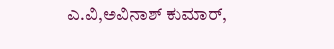ಎ.ವಿ,ಅವಿನಾಶ್ ಕುಮಾರ್,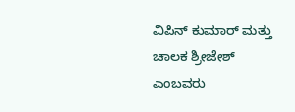ವಿಪಿನ್ ಕುಮಾರ್ ಮತ್ತು ಚಾಲಕ ಶ್ರೀಜೇಶ್ ಎಂಬವರು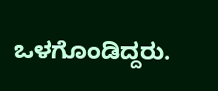ಒಳಗೊಂಡಿದ್ದರು.